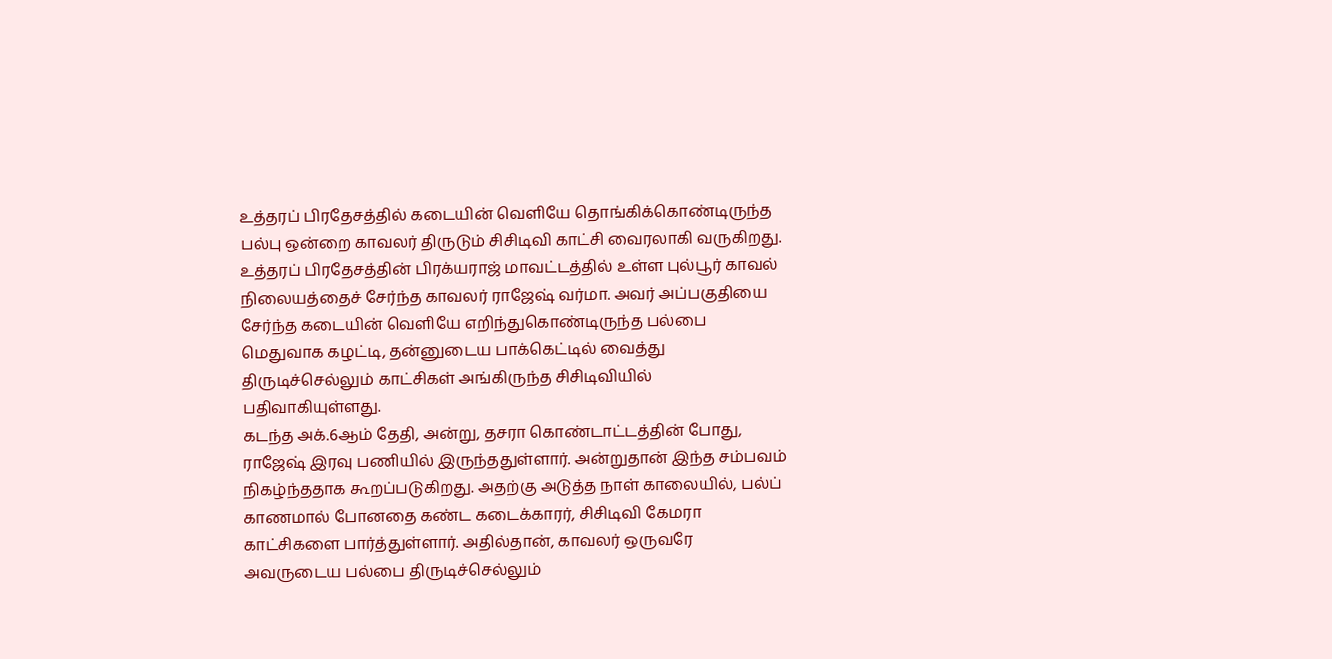உத்தரப் பிரதேசத்தில் கடையின் வெளியே தொங்கிக்கொண்டிருந்த பல்பு ஒன்றை காவலர் திருடும் சிசிடிவி காட்சி வைரலாகி வருகிறது. உத்தரப் பிரதேசத்தின் பிரக்யராஜ் மாவட்டத்தில் உள்ள புல்பூர் காவல் நிலையத்தைச் சேர்ந்த காவலர் ராஜேஷ் வர்மா. அவர் அப்பகுதியை சேர்ந்த கடையின் வெளியே எறிந்துகொண்டிருந்த பல்பை மெதுவாக கழட்டி, தன்னுடைய பாக்கெட்டில் வைத்து திருடிச்செல்லும் காட்சிகள் அங்கிருந்த சிசிடிவியில் பதிவாகியுள்ளது.
கடந்த அக்.6ஆம் தேதி, அன்று, தசரா கொண்டாட்டத்தின் போது, ராஜேஷ் இரவு பணியில் இருந்ததுள்ளார். அன்றுதான் இந்த சம்பவம் நிகழ்ந்ததாக கூறப்படுகிறது. அதற்கு அடுத்த நாள் காலையில், பல்ப் காணமால் போனதை கண்ட கடைக்காரர், சிசிடிவி கேமரா காட்சிகளை பார்த்துள்ளார். அதில்தான், காவலர் ஒருவரே அவருடைய பல்பை திருடிச்செல்லும்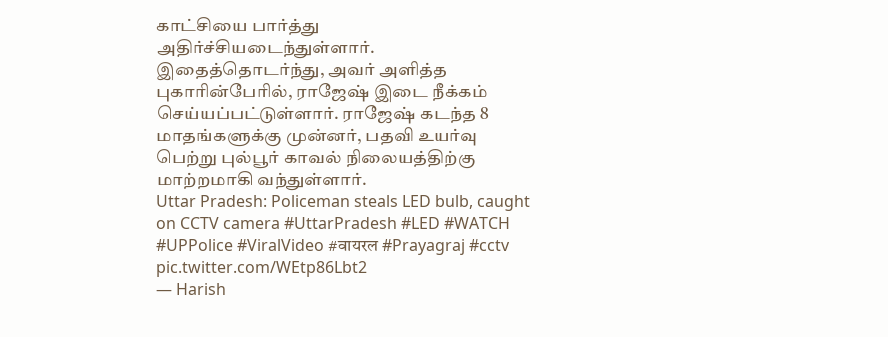காட்சியை பார்த்து அதிர்ச்சியடைந்துள்ளார்.
இதைத்தொடர்ந்து, அவர் அளித்த புகாரின்பேரில், ராஜேஷ் இடை நீக்கம் செய்யப்பட்டுள்ளார். ராஜேஷ் கடந்த 8 மாதங்களுக்கு முன்னர், பதவி உயர்வு பெற்று புல்பூர் காவல் நிலையத்திற்கு மாற்றமாகி வந்துள்ளார்.
Uttar Pradesh: Policeman steals LED bulb, caught on CCTV camera #UttarPradesh #LED #WATCH #UPPolice #ViralVideo #वायरल #Prayagraj #cctv pic.twitter.com/WEtp86Lbt2
— Harish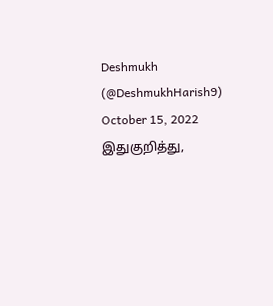Deshmukh (@DeshmukhHarish9) October 15, 2022
இதுகுறித்து,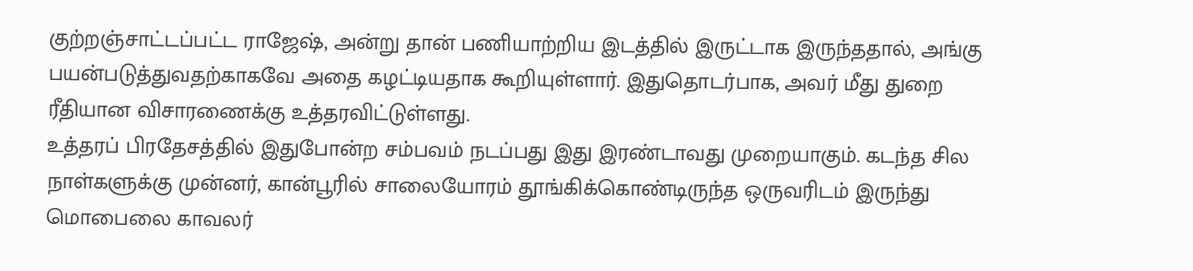குற்றஞ்சாட்டப்பட்ட ராஜேஷ், அன்று தான் பணியாற்றிய இடத்தில் இருட்டாக இருந்ததால், அங்கு பயன்படுத்துவதற்காகவே அதை கழட்டியதாக கூறியுள்ளார். இதுதொடர்பாக, அவர் மீது துறை ரீதியான விசாரணைக்கு உத்தரவிட்டுள்ளது.
உத்தரப் பிரதேசத்தில் இதுபோன்ற சம்பவம் நடப்பது இது இரண்டாவது முறையாகும். கடந்த சில நாள்களுக்கு முன்னர், கான்பூரில் சாலையோரம் தூங்கிக்கொண்டிருந்த ஒருவரிடம் இருந்து மொபைலை காவலர்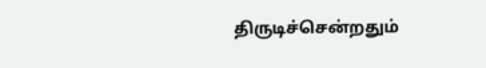திருடிச்சென்றதும்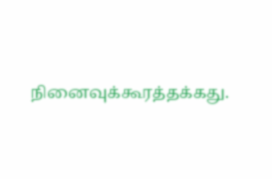நினைவுக்கூரத்தக்கது.